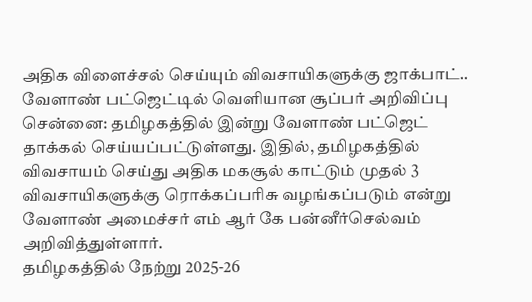அதிக விளைச்சல் செய்யும் விவசாயிகளுக்கு ஜாக்பாட்.. வேளாண் பட்ஜெட்டில் வெளியான சூப்பர் அறிவிப்பு
சென்னை: தமிழகத்தில் இன்று வேளாண் பட்ஜெட் தாக்கல் செய்யப்பட்டுள்ளது. இதில், தமிழகத்தில் விவசாயம் செய்து அதிக மகசூல் காட்டும் முதல் 3 விவசாயிகளுக்கு ரொக்கப்பரிசு வழங்கப்படும் என்று வேளாண் அமைச்சர் எம் ஆர் கே பன்னீர்செல்வம் அறிவித்துள்ளார்.
தமிழகத்தில் நேற்று 2025-26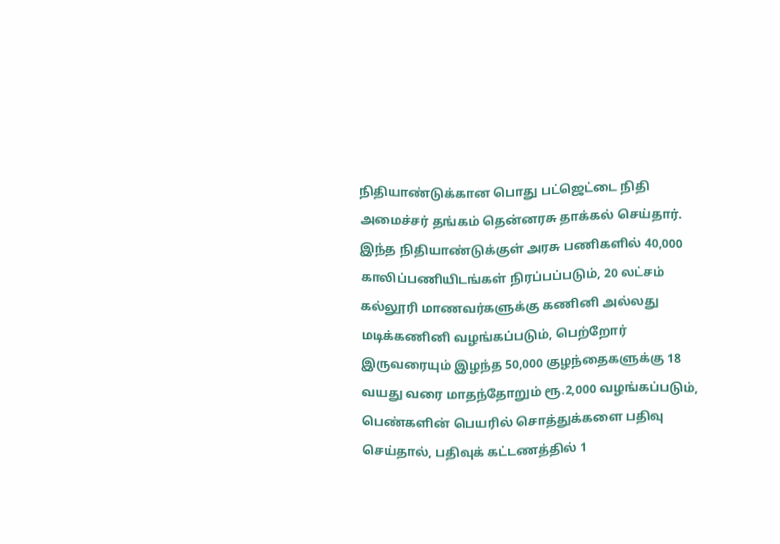நிதியாண்டுக்கான பொது பட்ஜெட்டை நிதி அமைச்சர் தங்கம் தென்னரசு தாக்கல் செய்தார். இந்த நிதியாண்டுக்குள் அரசு பணிகளில் 40,000 காலிப்பணியிடங்கள் நிரப்பப்படும், 20 லட்சம் கல்லூரி மாணவர்களுக்கு கணினி அல்லது மடிக்கணினி வழங்கப்படும், பெற்றோர் இருவரையும் இழந்த 50,000 குழந்தைகளுக்கு 18 வயது வரை மாதந்தோறும் ரூ.2,000 வழங்கப்படும், பெண்களின் பெயரில் சொத்துக்களை பதிவு செய்தால், பதிவுக் கட்டணத்தில் 1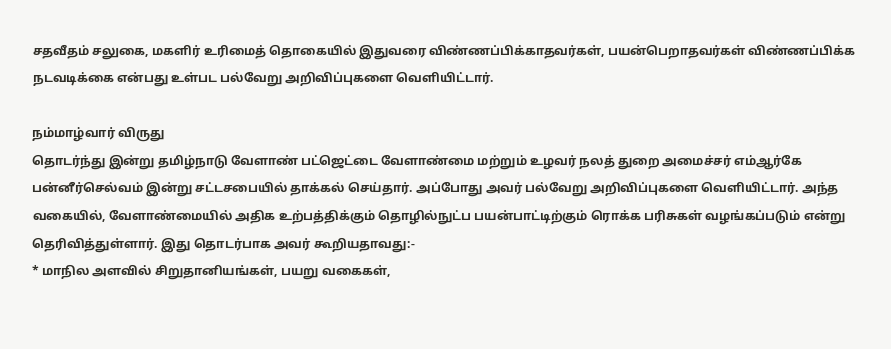சதவீதம் சலுகை, மகளிர் உரிமைத் தொகையில் இதுவரை விண்ணப்பிக்காதவர்கள், பயன்பெறாதவர்கள் விண்ணப்பிக்க நடவடிக்கை என்பது உள்பட பல்வேறு அறிவிப்புகளை வெளியிட்டார்.

நம்மாழ்வார் விருது
தொடர்ந்து இன்று தமிழ்நாடு வேளாண் பட்ஜெட்டை வேளாண்மை மற்றும் உழவர் நலத் துறை அமைச்சர் எம்ஆர்கே பன்னீர்செல்வம் இன்று சட்டசபையில் தாக்கல் செய்தார். அப்போது அவர் பல்வேறு அறிவிப்புகளை வெளியிட்டார். அந்த வகையில், வேளாண்மையில் அதிக உற்பத்திக்கும் தொழில்நுட்ப பயன்பாட்டிற்கும் ரொக்க பரிசுகள் வழங்கப்படும் என்று தெரிவித்துள்ளார். இது தொடர்பாக அவர் கூறியதாவது:-
* மாநில அளவில் சிறுதானியங்கள், பயறு வகைகள்,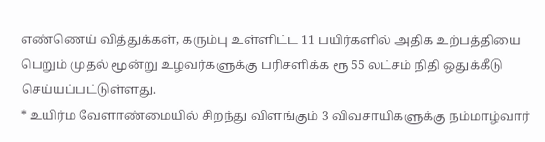எண்ணெய் வித்துக்கள், கரும்பு உள்ளிட்ட 11 பயிர்களில் அதிக உற்பத்தியை பெறும் முதல் மூன்று உழவர்களுக்கு பரிசளிக்க ரூ 55 லட்சம் நிதி ஒதுக்கீடு செய்யப்பட்டுள்ளது.
* உயிர்ம வேளாண்மையில் சிறந்து விளங்கும் 3 விவசாயிகளுக்கு நம்மாழ்வார்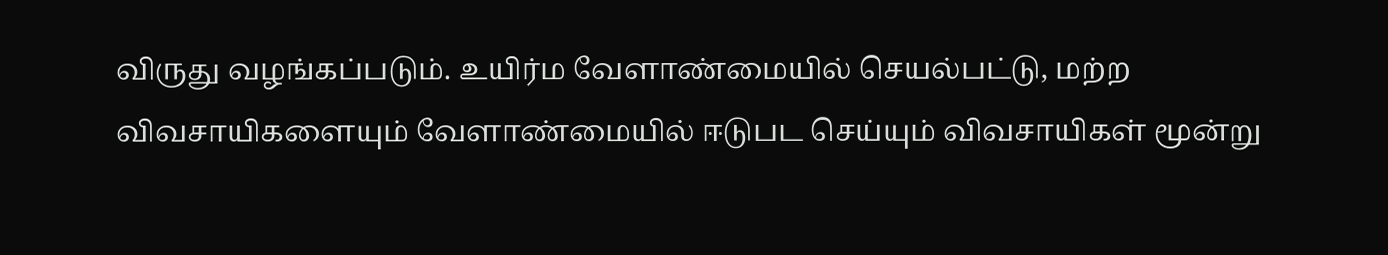விருது வழங்கப்படும். உயிர்ம வேளாண்மையில் செயல்பட்டு, மற்ற விவசாயிகளையும் வேளாண்மையில் ஈடுபட செய்யும் விவசாயிகள் மூன்று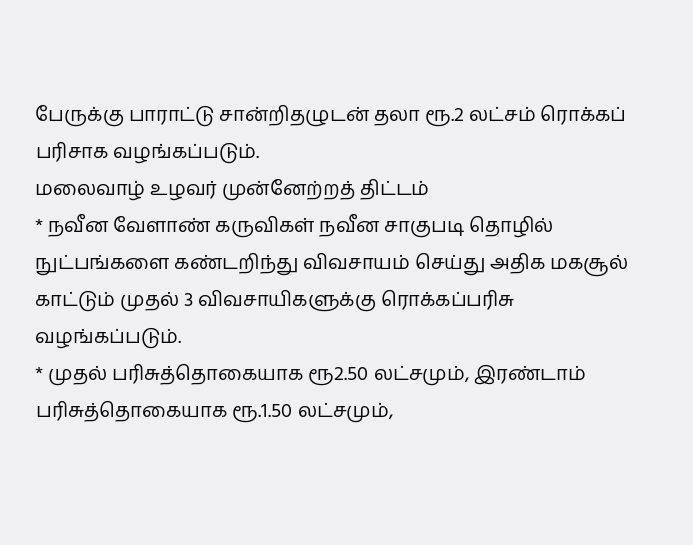பேருக்கு பாராட்டு சான்றிதழுடன் தலா ரூ.2 லட்சம் ரொக்கப் பரிசாக வழங்கப்படும்.
மலைவாழ் உழவர் முன்னேற்றத் திட்டம்
* நவீன வேளாண் கருவிகள் நவீன சாகுபடி தொழில் நுட்பங்களை கண்டறிந்து விவசாயம் செய்து அதிக மகசூல் காட்டும் முதல் 3 விவசாயிகளுக்கு ரொக்கப்பரிசு வழங்கப்படும்.
* முதல் பரிசுத்தொகையாக ரூ2.50 லட்சமும், இரண்டாம் பரிசுத்தொகையாக ரூ.1.50 லட்சமும்,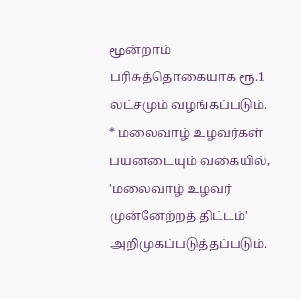மூன்றாம் பரிசுத்தொகையாக ரூ.1 லட்சமும் வழங்கப்படும்.
* மலைவாழ் உழவர்கள் பயனடையும் வகையில், 'மலைவாழ் உழவர் முன்னேற்றத் திட்டம்' அறிமுகப்படுத்தப்படும்.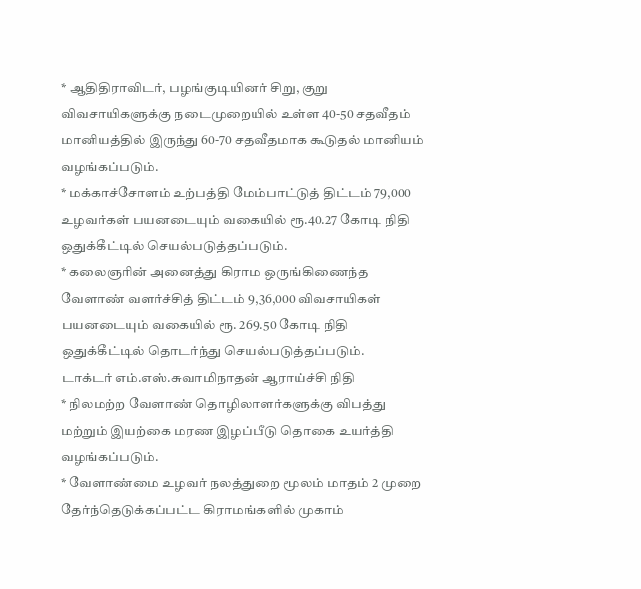* ஆதிதிராவிடர், பழங்குடியினர் சிறு, குறு விவசாயிகளுக்கு நடைமுறையில் உள்ள 40-50 சதவீதம் மானியத்தில் இருந்து 60-70 சதவீதமாக கூடுதல் மானியம் வழங்கப்படும்.
* மக்காச்சோளம் உற்பத்தி மேம்பாட்டுத் திட்டம் 79,000 உழவர்கள் பயனடையும் வகையில் ரூ.40.27 கோடி நிதி ஒதுக்கீட்டில் செயல்படுத்தப்படும்.
* கலைஞரின் அனைத்து கிராம ஒருங்கிணைந்த வேளாண் வளர்ச்சித் திட்டம் 9,36,000 விவசாயிகள் பயனடையும் வகையில் ரூ. 269.50 கோடி நிதி ஒதுக்கீட்டில் தொடர்ந்து செயல்படுத்தப்படும்.
டாக்டர் எம்.எஸ்.சுவாமிநாதன் ஆராய்ச்சி நிதி
* நிலமற்ற வேளாண் தொழிலாளர்களுக்கு விபத்து மற்றும் இயற்கை மரண இழப்பீடு தொகை உயர்த்தி வழங்கப்படும்.
* வேளாண்மை உழவர் நலத்துறை மூலம் மாதம் 2 முறை தேர்ந்தெடுக்கப்பட்ட கிராமங்களில் முகாம்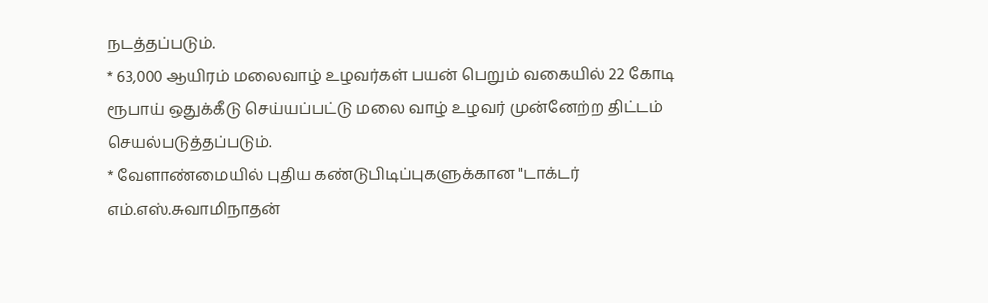நடத்தப்படும்.
* 63,000 ஆயிரம் மலைவாழ் உழவர்கள் பயன் பெறும் வகையில் 22 கோடி ரூபாய் ஒதுக்கீடு செய்யப்பட்டு மலை வாழ் உழவர் முன்னேற்ற திட்டம் செயல்படுத்தப்படும்.
* வேளாண்மையில் புதிய கண்டுபிடிப்புகளுக்கான "டாக்டர் எம்.எஸ்.சுவாமிநாதன்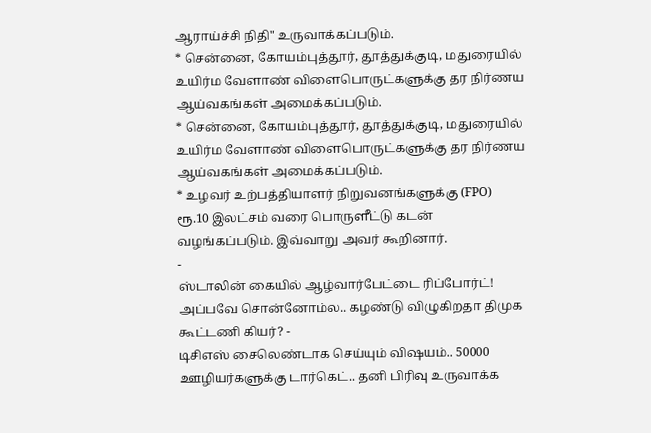ஆராய்ச்சி நிதி" உருவாக்கப்படும்.
* சென்னை, கோயம்புத்தூர், தூத்துக்குடி, மதுரையில் உயிர்ம வேளாண் விளைபொருட்களுக்கு தர நிர்ணய ஆய்வகங்கள் அமைக்கப்படும்.
* சென்னை, கோயம்புத்தூர், தூத்துக்குடி, மதுரையில் உயிர்ம வேளாண் விளைபொருட்களுக்கு தர நிர்ணய ஆய்வகங்கள் அமைக்கப்படும்.
* உழவர் உற்பத்தியாளர் நிறுவனங்களுக்கு (FPO) ரூ.10 இலட்சம் வரை பொருளீட்டு கடன் வழங்கப்படும். இவ்வாறு அவர் கூறினார்.
-
ஸ்டாலின் கையில் ஆழ்வார்பேட்டை ரிப்போர்ட்! அப்பவே சொன்னோம்ல.. கழண்டு விழுகிறதா திமுக கூட்டணி கியர்? -
டிசிஎஸ் சைலெண்டாக செய்யும் விஷயம்.. 50000 ஊழியர்களுக்கு டார்கெட்.. தனி பிரிவு உருவாக்க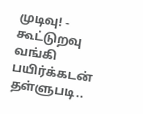முடிவு! -
கூட்டுறவு வங்கி பயிர்க்கடன் தள்ளுபடி..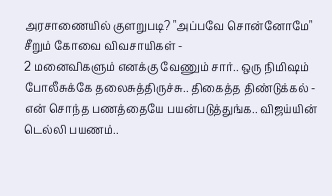அரசாணையில் குளறுபடி? "அப்பவே சொன்னோமே" சீறும் கோவை விவசாயிகள் -
2 மனைவிகளும் எனக்கு வேணும் சார்.. ஒரு நிமிஷம் போலீசுக்கே தலைசுத்திருச்சு.. திகைத்த திண்டுக்கல் -
என் சொந்த பணத்தையே பயன்படுத்துங்க.. விஜய்யின் டெல்லி பயணம்..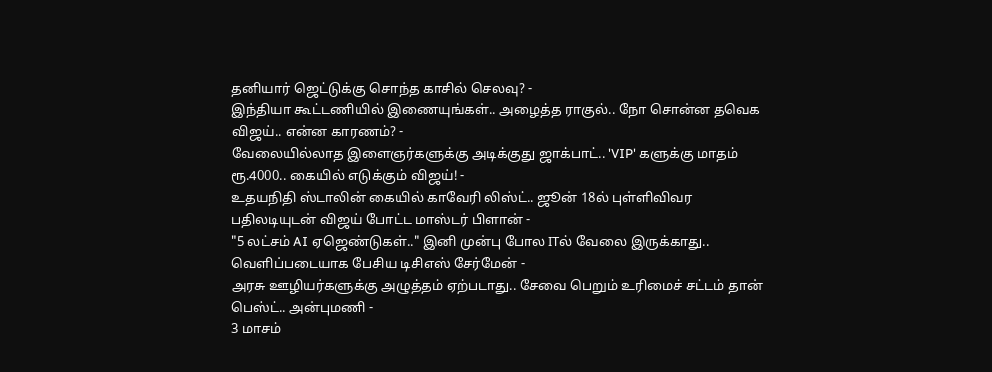தனியார் ஜெட்டுக்கு சொந்த காசில் செலவு? -
இந்தியா கூட்டணியில் இணையுங்கள்.. அழைத்த ராகுல்.. நோ சொன்ன தவெக விஜய்.. என்ன காரணம்? -
வேலையில்லாத இளைஞர்களுக்கு அடிக்குது ஜாக்பாட்.. 'VIP' களுக்கு மாதம் ரூ.4000.. கையில் எடுக்கும் விஜய்! -
உதயநிதி ஸ்டாலின் கையில் காவேரி லிஸ்ட்.. ஜூன் 18ல் புள்ளிவிவர பதிலடியுடன் விஜய் போட்ட மாஸ்டர் பிளான் -
"5 லட்சம் AI ஏஜெண்டுகள்.." இனி முன்பு போல ITல் வேலை இருக்காது.. வெளிப்படையாக பேசிய டிசிஎஸ் சேர்மேன் -
அரசு ஊழியர்களுக்கு அழுத்தம் ஏற்படாது.. சேவை பெறும் உரிமைச் சட்டம் தான் பெஸ்ட்.. அன்புமணி -
3 மாசம்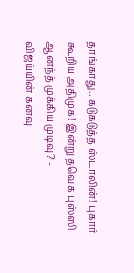தாங்காது.. கடுகடுத்த ஸ்டாலின்! புகார் கூறிய அதிமுக! இன்று தவெக புஸ்ஸி ஆனந்த் முக்கிய முடிவு? -
விஜய்யின் கனவு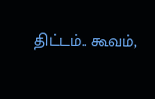திட்டம்.. கூவம்,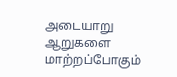அடையாறு ஆறுகளை மாற்றப்போகும்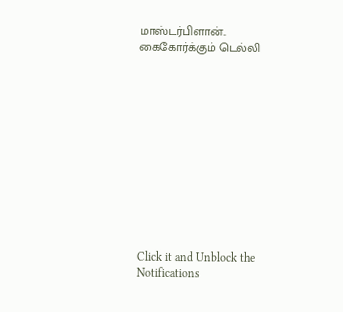மாஸ்டர்பிளான்.. கைகோர்க்கும் டெல்லி












Click it and Unblock the Notifications